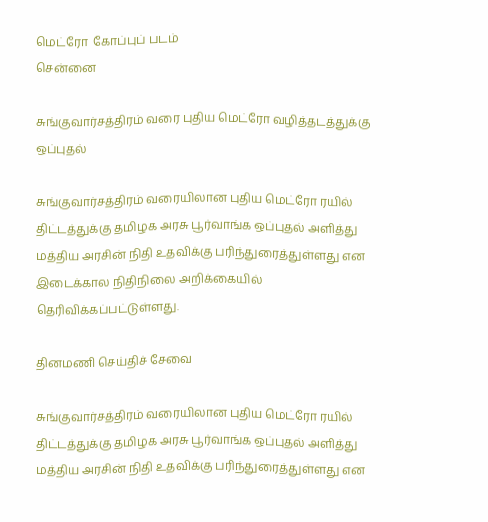மெட்ரோ  கோப்புப் படம்
சென்னை

சுங்குவார்சத்திரம் வரை புதிய மெட்ரோ வழித்தடத்துக்கு ஒப்புதல்

சுங்குவார்சத்திரம் வரையிலான புதிய மெட்ரோ ரயில் திட்டத்துக்கு தமிழக அரசு பூர்வாங்க ஒப்புதல் அளித்து மத்திய அரசின் நிதி உதவிக்கு பரிந்துரைத்துள்ளது என இடைக்கால நிதிநிலை அறிக்கையில் தெரிவிக்கப்பட்டுள்ளது.

தினமணி செய்திச் சேவை

சுங்குவார்சத்திரம் வரையிலான புதிய மெட்ரோ ரயில் திட்டத்துக்கு தமிழக அரசு பூர்வாங்க ஒப்புதல் அளித்து மத்திய அரசின் நிதி உதவிக்கு பரிந்துரைத்துள்ளது என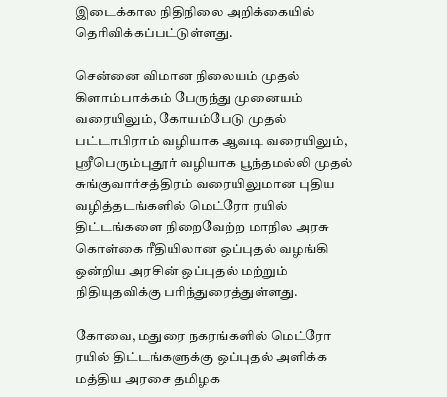இடைக்கால நிதிநிலை அறிக்கையில் தெரிவிக்கப்பட்டுள்ளது.

சென்னை விமான நிலையம் முதல் கிளாம்பாக்கம் பேருந்து முனையம் வரையிலும், கோயம்பேடு முதல் பட்டாபிராம் வழியாக ஆவடி வரையிலும், ஸ்ரீபெரும்புதூர் வழியாக பூந்தமல்லி முதல் சுங்குவார்சத்திரம் வரையிலுமான புதிய வழித்தடங்களில் மெட்ரோ ரயில் திட்டங்களை நிறைவேற்ற மாநில அரசு கொள்கை ரீதியிலான ஒப்புதல் வழங்கி ஒன்றிய அரசின் ஒப்புதல் மற்றும் நிதியுதவிக்கு பரிந்துரைத்துள்ளது.

கோவை, மதுரை நகரங்களில் மெட்ரோ ரயில் திட்டங்களுக்கு ஒப்புதல் அளிக்க மத்திய அரசை தமிழக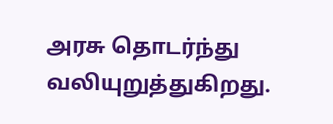அரசு தொடர்ந்து வலியுறுத்துகிறது.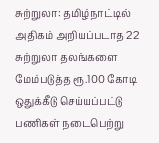சுற்றுலா: தமிழ்நாட்டில் அதிகம் அறியப்படாத 22 சுற்றுலா தலங்களை மேம்படுத்த ரூ.100 கோடி ஒதுக்கீடு செய்யப்பட்டு பணிகள் நடைபெற்று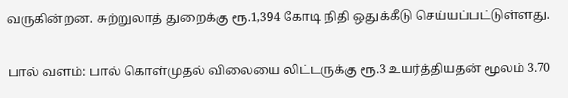வருகின்றன. சுற்றுலாத் துறைக்கு ரூ.1,394 கோடி நிதி ஒதுக்கீடு செய்யப்பட்டுள்ளது.

பால் வளம்: பால் கொள்முதல் விலையை லிட்டருக்கு ரூ.3 உயர்த்தியதன் மூலம் 3.70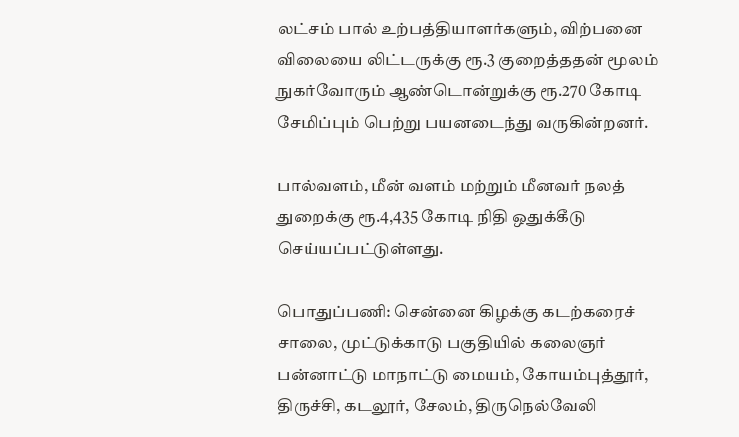லட்சம் பால் உற்பத்தியாளர்களும், விற்பனை விலையை லிட்டருக்கு ரூ.3 குறைத்ததன் மூலம் நுகர்வோரும் ஆண்டொன்றுக்கு ரூ.270 கோடி சேமிப்பும் பெற்று பயனடைந்து வருகின்றனர்.

பால்வளம், மீன் வளம் மற்றும் மீனவர் நலத் துறைக்கு ரூ.4,435 கோடி நிதி ஒதுக்கீடு செய்யப்பட்டுள்ளது.

பொதுப்பணி: சென்னை கிழக்கு கடற்கரைச் சாலை, முட்டுக்காடு பகுதியில் கலைஞர் பன்னாட்டு மாநாட்டு மையம், கோயம்புத்தூர், திருச்சி, கடலூர், சேலம், திருநெல்வேலி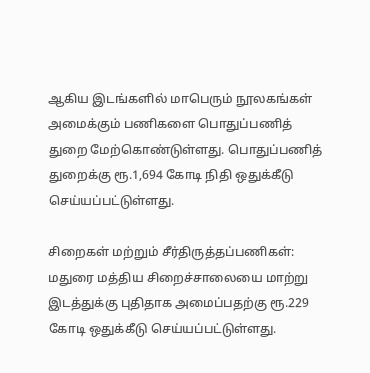ஆகிய இடங்களில் மாபெரும் நூலகங்கள் அமைக்கும் பணிகளை பொதுப்பணித் துறை மேற்கொண்டுள்ளது. பொதுப்பணித் துறைக்கு ரூ.1,694 கோடி நிதி ஒதுக்கீடு செய்யப்பட்டுள்ளது.

சிறைகள் மற்றும் சீர்திருத்தப்பணிகள்: மதுரை மத்திய சிறைச்சாலையை மாற்று இடத்துக்கு புதிதாக அமைப்பதற்கு ரூ.229 கோடி ஒதுக்கீடு செய்யப்பட்டுள்ளது.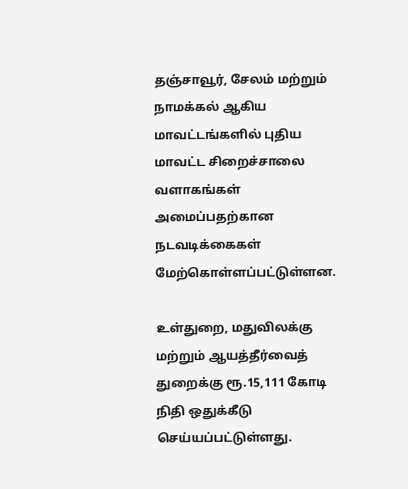தஞ்சாவூர், சேலம் மற்றும் நாமக்கல் ஆகிய மாவட்டங்களில் புதிய மாவட்ட சிறைச்சாலை வளாகங்கள் அமைப்பதற்கான நடவடிக்கைகள் மேற்கொள்ளப்பட்டுள்ளன.

உள்துறை, மதுவிலக்கு மற்றும் ஆயத்தீர்வைத் துறைக்கு ரூ.15,111 கோடி நிதி ஒதுக்கீடு செய்யப்பட்டுள்ளது.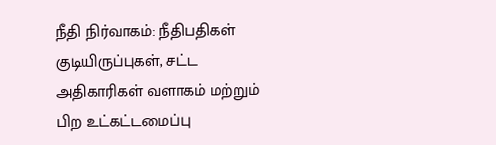நீதி நிர்வாகம்: நீதிபதிகள் குடியிருப்புகள், சட்ட அதிகாரிகள் வளாகம் மற்றும் பிற உட்கட்டமைப்பு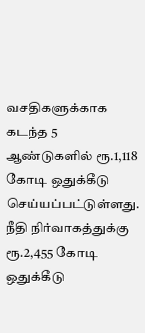வசதிகளுக்காக கடந்த 5 ஆண்டுகளில் ரூ.1,118 கோடி ஒதுக்கீடு செய்யப்பட்டுள்ளது. நீதி நிர்வாகத்துக்கு ரூ.2,455 கோடி ஒதுக்கீடு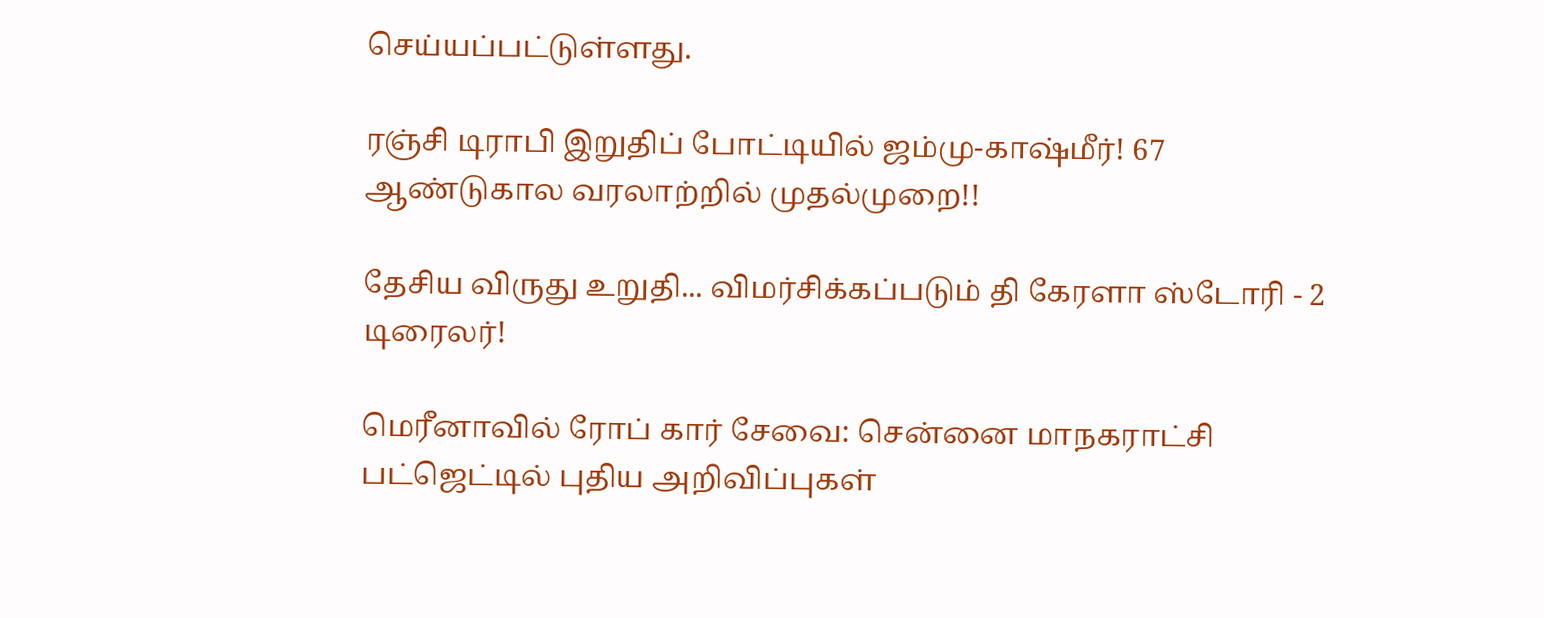செய்யப்பட்டுள்ளது.

ரஞ்சி டிராபி இறுதிப் போட்டியில் ஜம்மு-காஷ்மீர்! 67 ஆண்டுகால வரலாற்றில் முதல்முறை!!

தேசிய விருது உறுதி... விமர்சிக்கப்படும் தி கேரளா ஸ்டோரி - 2 டிரைலர்!

மெரீனாவில் ரோப் கார் சேவை: சென்னை மாநகராட்சி பட்ஜெட்டில் புதிய அறிவிப்புகள்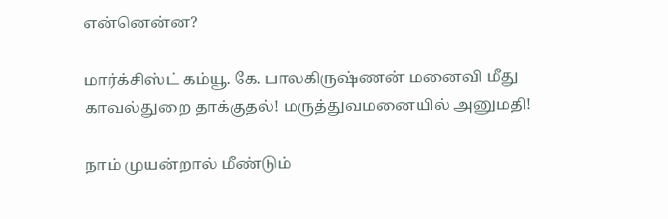என்னென்ன?

மார்க்சிஸ்ட் கம்யூ. கே. பாலகிருஷ்ணன் மனைவி மீது காவல்துறை தாக்குதல்! மருத்துவமனையில் அனுமதி!

நாம் முயன்றால் மீண்டும்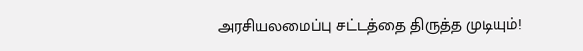அரசியலமைப்பு சட்டத்தை திருத்த முடியும்!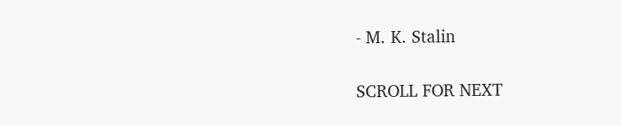- M. K. Stalin

SCROLL FOR NEXT